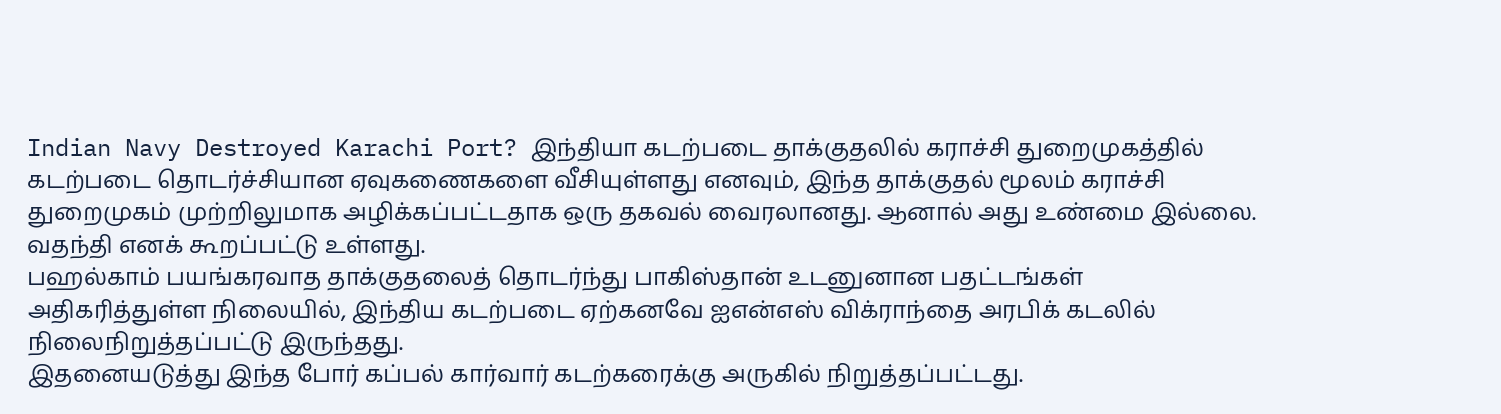Indian Navy Destroyed Karachi Port? இந்தியா கடற்படை தாக்குதலில் கராச்சி துறைமுகத்தில் கடற்படை தொடர்ச்சியான ஏவுகணைகளை வீசியுள்ளது எனவும், இந்த தாக்குதல் மூலம் கராச்சி துறைமுகம் முற்றிலுமாக அழிக்கப்பட்டதாக ஒரு தகவல் வைரலானது. ஆனால் அது உண்மை இல்லை. வதந்தி எனக் கூறப்பட்டு உள்ளது.
பஹல்காம் பயங்கரவாத தாக்குதலைத் தொடர்ந்து பாகிஸ்தான் உடனுனான பதட்டங்கள் அதிகரித்துள்ள நிலையில், இந்திய கடற்படை ஏற்கனவே ஐஎன்எஸ் விக்ராந்தை அரபிக் கடலில் நிலைநிறுத்தப்பட்டு இருந்தது.
இதனையடுத்து இந்த போர் கப்பல் கார்வார் கடற்கரைக்கு அருகில் நிறுத்தப்பட்டது.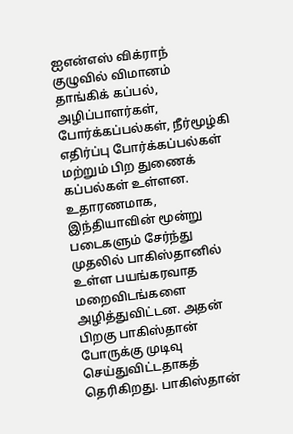ஐஎன்எஸ் விக்ராந் குழுவில் விமானம் தாங்கிக் கப்பல், அழிப்பாளர்கள், போர்க்கப்பல்கள், நீர்மூழ்கி எதிர்ப்பு போர்க்கப்பல்கள் மற்றும் பிற துணைக் கப்பல்கள் உள்ளன.
உதாரணமாக, இந்தியாவின் மூன்று படைகளும் சேர்ந்து முதலில் பாகிஸ்தானில் உள்ள பயங்கரவாத மறைவிடங்களை அழித்துவிட்டன. அதன் பிறகு பாகிஸ்தான் போருக்கு முடிவு செய்துவிட்டதாகத் தெரிகிறது. பாகிஸ்தான்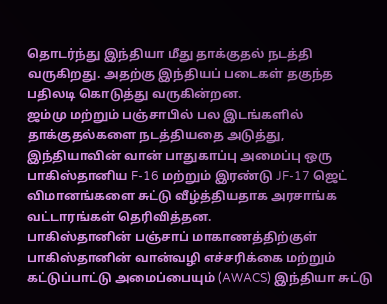தொடர்ந்து இந்தியா மீது தாக்குதல் நடத்தி வருகிறது. அதற்கு இந்தியப் படைகள் தகுந்த பதிலடி கொடுத்து வருகின்றன.
ஜம்மு மற்றும் பஞ்சாபில் பல இடங்களில் தாக்குதல்களை நடத்தியதை அடுத்து, இந்தியாவின் வான் பாதுகாப்பு அமைப்பு ஒரு பாகிஸ்தானிய F-16 மற்றும் இரண்டு JF-17 ஜெட் விமானங்களை சுட்டு வீழ்த்தியதாக அரசாங்க வட்டாரங்கள் தெரிவித்தன.
பாகிஸ்தானின் பஞ்சாப் மாகாணத்திற்குள் பாகிஸ்தானின் வான்வழி எச்சரிக்கை மற்றும் கட்டுப்பாட்டு அமைப்பையும் (AWACS) இந்தியா சுட்டு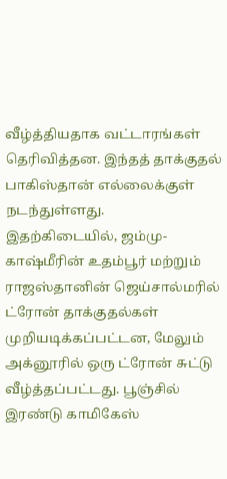வீழ்த்தியதாக வட்டாரங்கள் தெரிவித்தன. இந்தத் தாக்குதல் பாகிஸ்தான் எல்லைக்குள் நடந்துள்ளது.
இதற்கிடையில், ஜம்மு-காஷ்மீரின் உதம்பூர் மற்றும் ராஜஸ்தானின் ஜெய்சால்மரில் ட்ரோன் தாக்குதல்கள் முறியடிக்கப்பட்டன, மேலும் அக்னூரில் ஒரு ட்ரோன் சுட்டு வீழ்த்தப்பட்டது. பூஞ்சில் இரண்டு காமிகேஸ்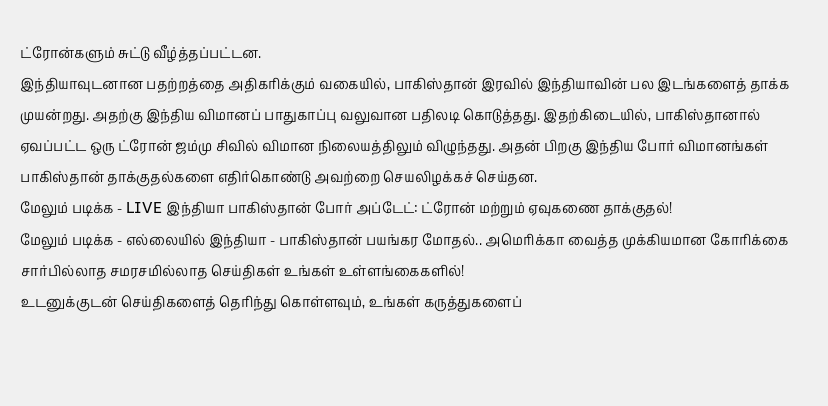ட்ரோன்களும் சுட்டு வீழ்த்தப்பட்டன.
இந்தியாவுடனான பதற்றத்தை அதிகரிக்கும் வகையில், பாகிஸ்தான் இரவில் இந்தியாவின் பல இடங்களைத் தாக்க முயன்றது. அதற்கு இந்திய விமானப் பாதுகாப்பு வலுவான பதிலடி கொடுத்தது. இதற்கிடையில், பாகிஸ்தானால் ஏவப்பட்ட ஒரு ட்ரோன் ஜம்மு சிவில் விமான நிலையத்திலும் விழுந்தது. அதன் பிறகு இந்திய போர் விமானங்கள் பாகிஸ்தான் தாக்குதல்களை எதிர்கொண்டு அவற்றை செயலிழக்கச் செய்தன.
மேலும் படிக்க - LIVE இந்தியா பாகிஸ்தான் போர் அப்டேட்: ட்ரோன் மற்றும் ஏவுகணை தாக்குதல்!
மேலும் படிக்க - எல்லையில் இந்தியா - பாகிஸ்தான் பயங்கர மோதல்.. அமெரிக்கா வைத்த முக்கியமான கோரிக்கை
சார்பில்லாத சமரசமில்லாத செய்திகள் உங்கள் உள்ளங்கைகளில்!
உடனுக்குடன் செய்திகளைத் தெரிந்து கொள்ளவும், உங்கள் கருத்துகளைப்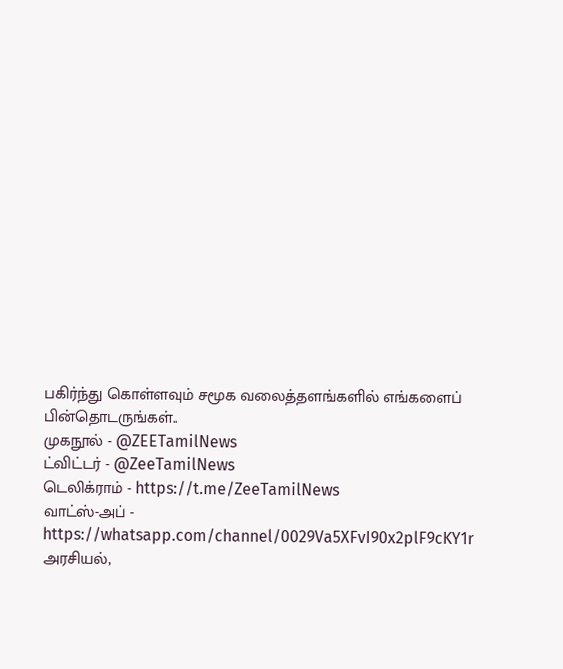பகிர்ந்து கொள்ளவும் சமூக வலைத்தளங்களில் எங்களைப் பின்தொடருங்கள்..
முகநூல் - @ZEETamilNews
ட்விட்டர் - @ZeeTamilNews
டெலிக்ராம் - https://t.me/ZeeTamilNews
வாட்ஸ்-அப் - https://whatsapp.com/channel/0029Va5XFvI90x2plF9cKY1r
அரசியல்,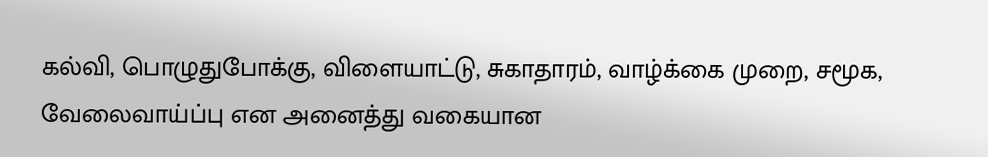கல்வி, பொழுதுபோக்கு, விளையாட்டு, சுகாதாரம், வாழ்க்கை முறை, சமூக, வேலைவாய்ப்பு என அனைத்து வகையான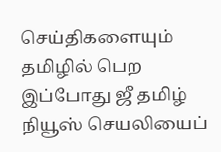செய்திகளையும் தமிழில் பெற இப்போது ஜீ தமிழ் நியூஸ் செயலியைப்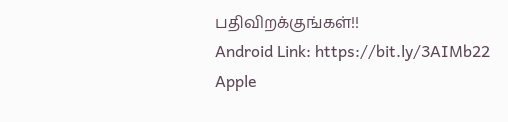பதிவிறக்குங்கள்!!
Android Link: https://bit.ly/3AIMb22
Apple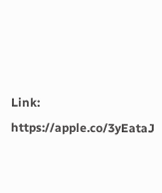Link: https://apple.co/3yEataJ